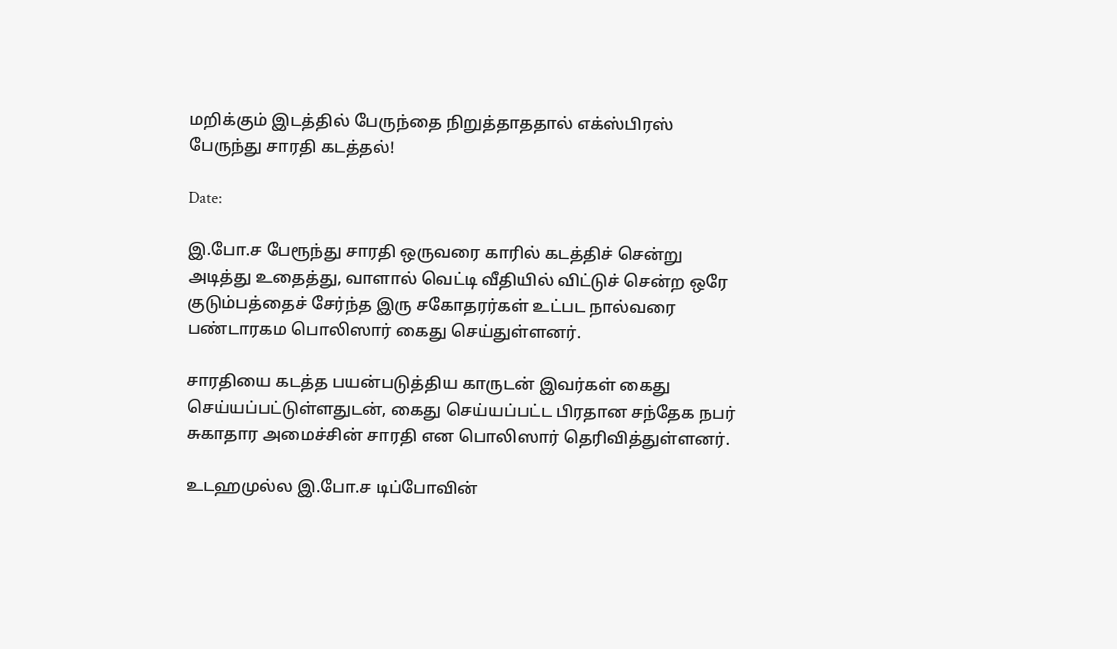மறிக்கும் இடத்தில் பேருந்தை நிறுத்தாததால் எக்ஸ்பிரஸ் பேருந்து சாரதி கடத்தல்!

Date:

இ.போ.ச பேரூந்து சாரதி ஒருவரை காரில் கடத்திச் சென்று அடித்து உதைத்து, வாளால் வெட்டி வீதியில் விட்டுச் சென்ற ஒரே குடும்பத்தைச் சேர்ந்த இரு சகோதரர்கள் உட்பட நால்வரை பண்டாரகம பொலிஸார் கைது செய்துள்ளனர்.

சாரதியை கடத்த பயன்படுத்திய காருடன் இவர்கள் கைது செய்யப்பட்டுள்ளதுடன், கைது செய்யப்பட்ட பிரதான சந்தேக நபர் சுகாதார அமைச்சின் சாரதி என பொலிஸார் தெரிவித்துள்ளனர்.

உடஹமுல்ல இ.போ.ச டிப்போவின்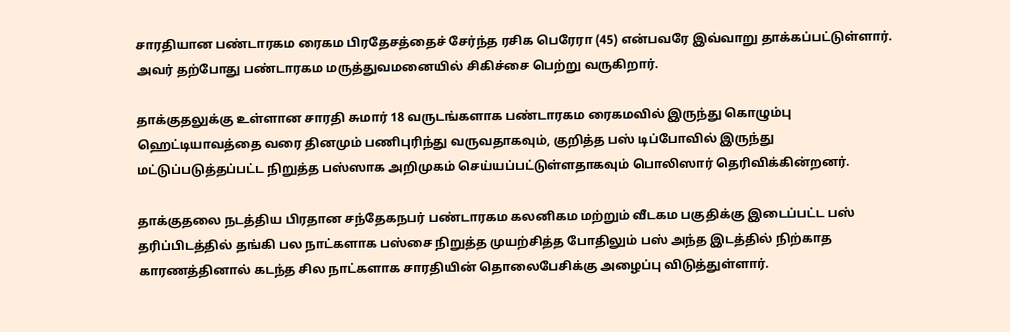சாரதியான பண்டாரகம ரைகம பிரதேசத்தைச் சேர்ந்த ரசிக பெரேரா (45) என்பவரே இவ்வாறு தாக்கப்பட்டுள்ளார். அவர் தற்போது பண்டாரகம மருத்துவமனையில் சிகிச்சை பெற்று வருகிறார்.

தாக்குதலுக்கு உள்ளான சாரதி சுமார் 18 வருடங்களாக பண்டாரகம ரைகமவில் இருந்து கொழும்பு ஹெட்டியாவத்தை வரை தினமும் பணிபுரிந்து வருவதாகவும், குறித்த பஸ் டிப்போவில் இருந்து மட்டுப்படுத்தப்பட்ட நிறுத்த பஸ்ஸாக அறிமுகம் செய்யப்பட்டுள்ளதாகவும் பொலிஸார் தெரிவிக்கின்றனர்.

தாக்குதலை நடத்திய பிரதான சந்தேகநபர் பண்டாரகம கலனிகம மற்றும் வீடகம பகுதிக்கு இடைப்பட்ட பஸ் தரிப்பிடத்தில் தங்கி பல நாட்களாக பஸ்சை நிறுத்த முயற்சித்த போதிலும் பஸ் அந்த இடத்தில் நிற்காத காரணத்தினால் கடந்த சில நாட்களாக சாரதியின் தொலைபேசிக்கு அழைப்பு விடுத்துள்ளார்.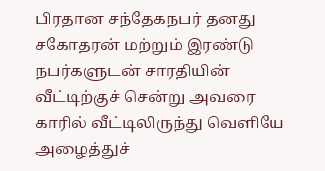பிரதான சந்தேகநபர் தனது சகோதரன் மற்றும் இரண்டு நபர்களுடன் சாரதியின் வீட்டிற்குச் சென்று அவரை காரில் வீட்டிலிருந்து வெளியே அழைத்துச்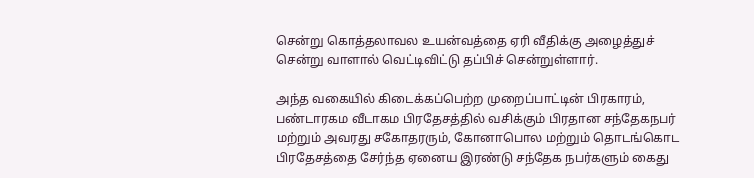சென்று கொத்தலாவல உயன்வத்தை ஏரி வீதிக்கு அழைத்துச் சென்று வாளால் வெட்டிவிட்டு தப்பிச் சென்றுள்ளார்.

அந்த வகையில் கிடைக்கப்பெற்ற முறைப்பாட்டின் பிரகாரம், பண்டாரகம வீடாகம பிரதேசத்தில் வசிக்கும் பிரதான சந்தேகநபர் மற்றும் அவரது சகோதரரும், கோனாபொல மற்றும் தொடங்கொட பிரதேசத்தை சேர்ந்த ஏனைய இரண்டு சந்தேக நபர்களும் கைது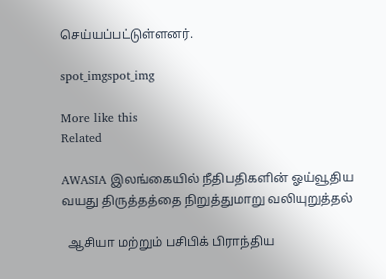செய்யப்பட்டுள்ளனர்.

spot_imgspot_img

More like this
Related

AWASIA இலங்கையில் நீதிபதிகளின் ஓய்வூதிய வயது திருத்தத்தை நிறுத்துமாறு வலியுறுத்தல்

  ஆசியா மற்றும் பசிபிக் பிராந்திய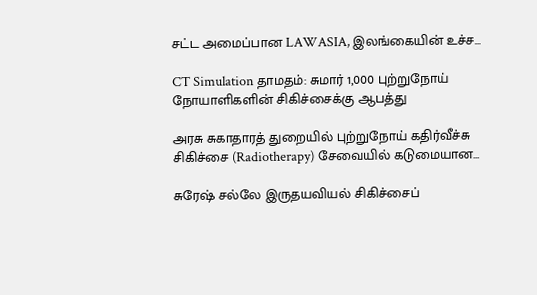சட்ட அமைப்பான LAWASIA, இலங்கையின் உச்ச...

CT Simulation தாமதம்: சுமார் 1,000 புற்றுநோய் நோயாளிகளின் சிகிச்சைக்கு ஆபத்து

அரசு சுகாதாரத் துறையில் புற்றுநோய் கதிர்வீச்சு சிகிச்சை (Radiotherapy) சேவையில் கடுமையான...

சுரேஷ் சல்லே இருதயவியல் சிகிச்சைப்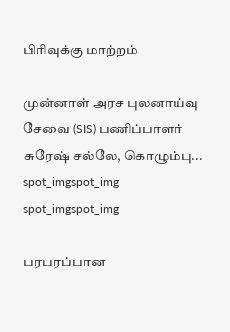பிரிவுக்கு மாற்றம்

முன்னாள் அரச புலனாய்வு சேவை (SIS) பணிப்பாளர் சுரேஷ் சல்லே, கொழும்பு...
spot_imgspot_img
spot_imgspot_img

பரபரப்பான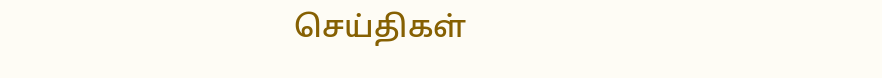செய்திகள்